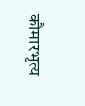कौमारभृत्य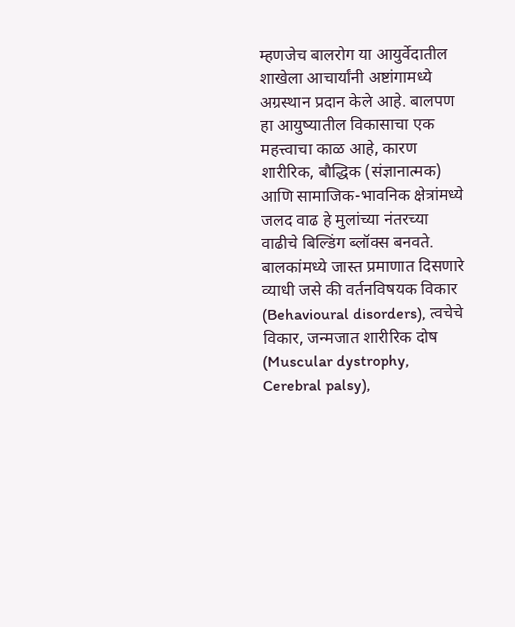म्हणजेच बालरोग या आयुर्वेदातील शाखेला आचार्यांनी अष्टांगामध्ये अग्रस्थान प्रदान केले आहे. बालपण हा आयुष्यातील विकासाचा एक महत्त्वाचा काळ आहे, कारण शारीरिक, बौद्धिक (संज्ञानात्मक) आणि सामाजिक-भावनिक क्षेत्रांमध्ये जलद वाढ हे मुलांच्या नंतरच्या वाढीचे बिल्डिंग ब्लॉक्स बनवते.
बालकांमध्ये जास्त प्रमाणात दिसणारे व्याधी जसे की वर्तनविषयक विकार (Behavioural disorders), त्वचेचे विकार, जन्मजात शारीरिक दोष (Muscular dystrophy, Cerebral palsy),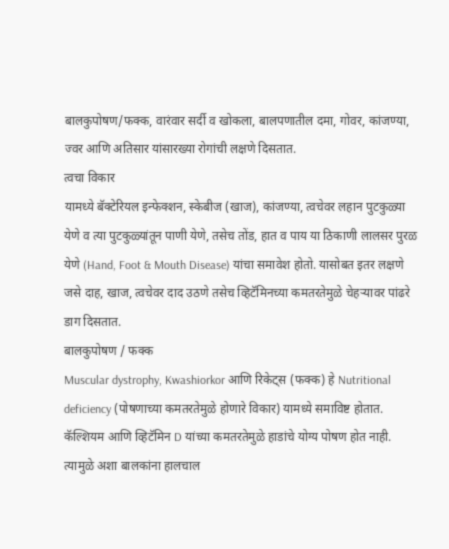बालकुपोषण/फक्क, वारंवार सर्दी व खोकला, बालपणातील दमा, गोवर, कांजण्या, ज्वर आणि अतिसार यांसारख्या रोगांची लक्षणे दिसतात.
त्वचा विकार
यामध्ये बॅक्टेरियल इन्फेक्शन, स्केबीज (खाज), कांजण्या, त्वचेवर लहान पुटकुळ्या येणे व त्या पुटकुळ्यांतून पाणी येणे, तसेच तोंड, हात व पाय या ठिकाणी लालसर पुरळ येणे (Hand, Foot & Mouth Disease) यांचा समावेश होतो. यासोबत इतर लक्षणे जसे दाह, खाज, त्वचेवर दाद उठणे तसेच व्हिटॅमिनच्या कमतरतेमुळे चेहऱ्यावर पांढरे डाग दिसतात.
बालकुपोषण / फक्क
Muscular dystrophy, Kwashiorkor आणि रिकेट्स (फक्क) हे Nutritional deficiency (पोषणाच्या कमतरतेमुळे होणारे विकार) यामध्ये समाविष्ट होतात. कॅल्शियम आणि व्हिटॅमिन D यांच्या कमतरतेमुळे हाडांचे योग्य पोषण होत नाही. त्यामुळे अशा बालकांना हालचाल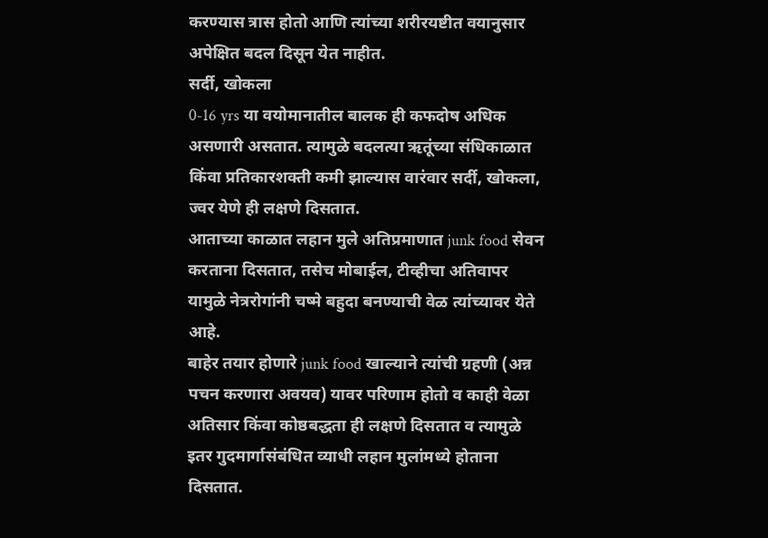करण्यास त्रास होतो आणि त्यांच्या शरीरयष्टीत वयानुसार अपेक्षित बदल दिसून येत नाहीत.
सर्दी, खोकला
0-16 yrs या वयोमानातील बालक ही कफदोष अधिक असणारी असतात. त्यामुळे बदलत्या ऋतूंच्या संधिकाळात किंवा प्रतिकारशक्ती कमी झाल्यास वारंवार सर्दी, खोकला, ज्वर येणे ही लक्षणे दिसतात.
आताच्या काळात लहान मुले अतिप्रमाणात junk food सेवन करताना दिसतात, तसेच मोबाईल, टीव्हीचा अतिवापर यामुळे नेत्ररोगांनी चष्मे बहुदा बनण्याची वेळ त्यांच्यावर येते आहे.
बाहेर तयार होणारे junk food खाल्याने त्यांची ग्रहणी (अन्न पचन करणारा अवयव) यावर परिणाम होतो व काही वेळा अतिसार किंवा कोष्ठबद्धता ही लक्षणे दिसतात व त्यामुळे इतर गुदमार्गासंबंधित व्याधी लहान मुलांमध्ये होताना दिसतात.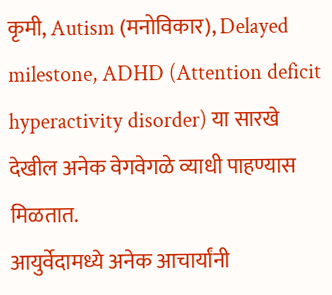कृमी, Autism (मनोविकार), Delayed milestone, ADHD (Attention deficit hyperactivity disorder) या सारखे देखील अनेक वेगवेगळे व्याधी पाहण्यास मिळतात.
आयुर्वेदामध्ये अनेक आचार्यांनी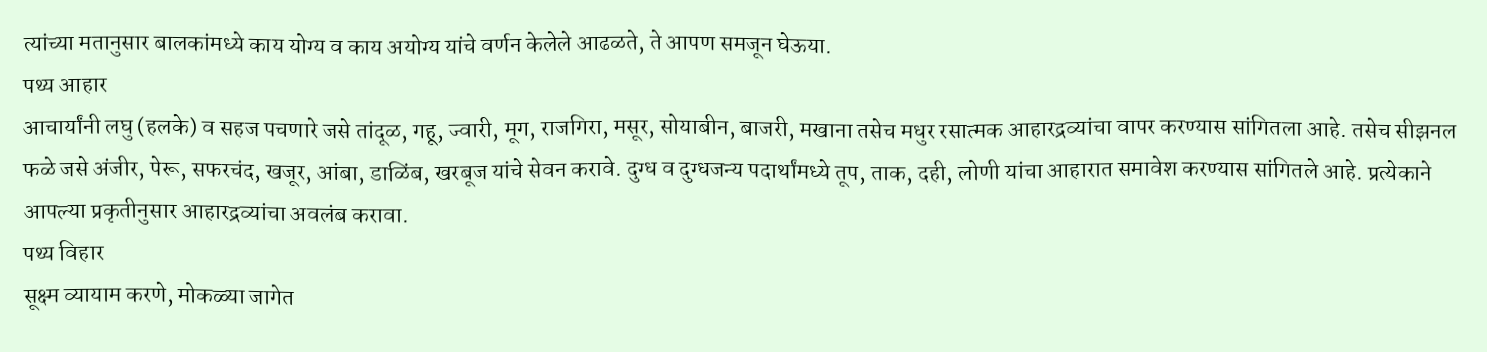त्यांच्या मतानुसार बालकांमध्ये काय योग्य व काय अयोग्य यांचे वर्णन केलेले आढळते, ते आपण समजून घेऊया.
पथ्य आहार
आचार्यांनी लघु (हलके) व सहज पचणारे जसे तांदूळ, गहू, ज्वारी, मूग, राजगिरा, मसूर, सोयाबीन, बाजरी, मखाना तसेच मधुर रसात्मक आहारद्रव्यांचा वापर करण्यास सांगितला आहे. तसेच सीझनल फळे जसे अंजीर, पेरू, सफरचंद, खजूर, आंबा, डाळिंब, खरबूज यांचे सेवन करावे. दुग्ध व दुग्धजन्य पदार्थांमध्ये तूप, ताक, दही, लोणी यांचा आहारात समावेश करण्यास सांगितले आहे. प्रत्येकाने आपल्या प्रकृतीनुसार आहारद्रव्यांचा अवलंब करावा.
पथ्य विहार
सूक्ष्म व्यायाम करणे, मोकळ्या जागेत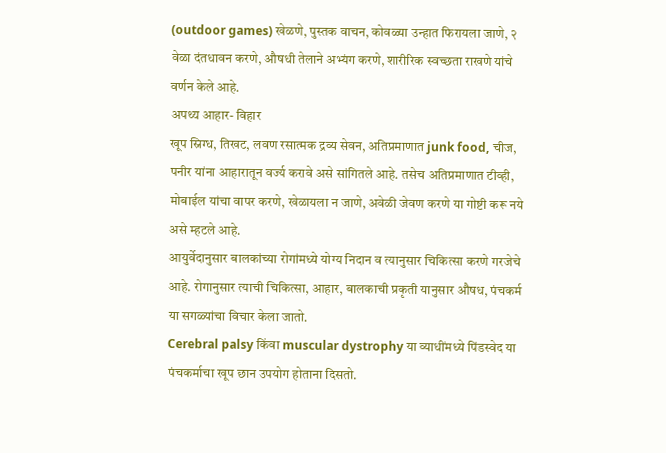(outdoor games) खेळणे, पुस्तक वाचन, कोवळ्या उन्हात फिरायला जाणे, २ वेळा दंतधावन करणे, औषधी तेलाने अभ्यंग करणे, शारीरिक स्वच्छता राखणे यांचे वर्णन केले आहे.
अपथ्य आहार- विहार
खूप स्निग्ध, तिखट, लवण रसात्मक द्रव्य सेवन, अतिप्रमाणात junk food, चीज, पनीर यांना आहारातून वर्ज्य करावे असे सांगितले आहे. तसेच अतिप्रमाणात टीव्ही, मोबाईल यांचा वापर करणे, खेळायला न जाणे, अवेळी जेवण करणे या गोष्टी करू नये असे म्हटले आहे.
आयुर्वेदानुसार बालकांच्या रोगांमध्ये योग्य निदान व त्यानुसार चिकित्सा करणे गरजेचे आहे. रोगानुसार त्याची चिकित्सा, आहार, बालकाची प्रकृती यानुसार औषध, पंचकर्म या सगळ्यांचा विचार केला जातो.
Cerebral palsy किंवा muscular dystrophy या व्याधींमध्ये पिंडस्वेद या पंचकर्माचा खूप छान उपयोग होताना दिसतो.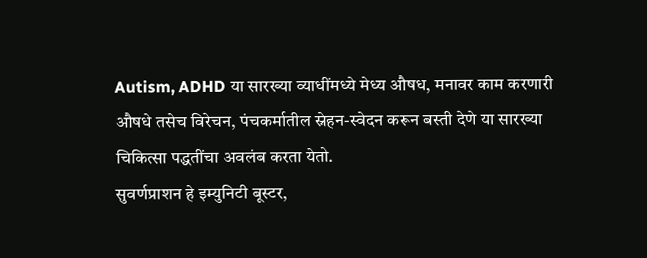Autism, ADHD या सारख्या व्याधींमध्ये मेध्य औषध, मनावर काम करणारी औषधे तसेच विरेचन, पंचकर्मातील स्नेहन-स्वेदन करून बस्ती देणे या सारख्या चिकित्सा पद्धतींचा अवलंब करता येतो.
सुवर्णप्राशन हे इम्युनिटी बूस्टर,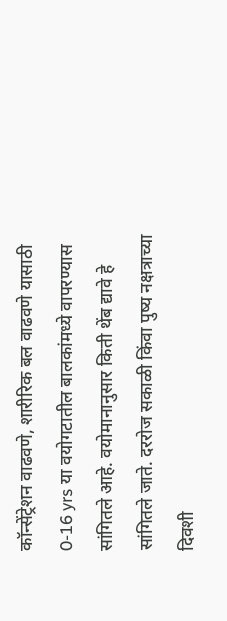कॉन्सेंट्रेशन वाढवणे, शारीरिक बल वाढवणे यासाठी 0-16 yrs या वयोगटातील बालकांमध्ये वापरण्यास सांगितले आहे. वयोमानानुसार किती थेंब द्यावे हे सांगितले जाते. दररोज सकाळी किंवा पुष्य नक्षत्राच्या दिवशी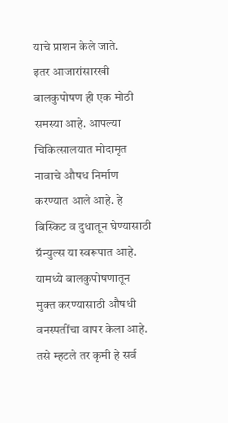याचे प्राशन केले जाते.
इतर आजारांसारखी बालकुपोषण ही एक मोठी समस्या आहे. आपल्या चिकित्सालयात मोदामृत नावाचे औषध निर्माण करण्यात आले आहे. हे बिस्किट व दुधातून घेण्यासाठी ग्रॅन्युल्स या स्वरूपात आहे. यामध्ये बालकुपोषणातून मुक्त करण्यासाठी औषधी वनस्पतींचा वापर केला आहे.
तसे म्हटले तर कृमी हे सर्व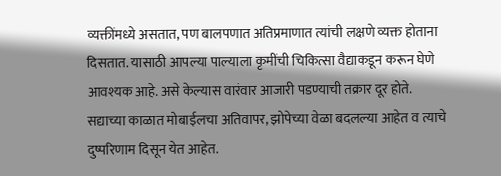व्यक्तींमध्ये असतात, पण बालपणात अतिप्रमाणात त्यांची लक्षणे व्यक्त होताना दिसतात. यासाठी आपल्या पाल्याला कृमींची चिकित्सा वैद्याकडून करून घेणे आवश्यक आहे. असे केल्यास वारंवार आजारी पडण्याची तक्रार दूर होते.
सद्याच्या काळात मोबाईलचा अतिवापर, झोपेच्या वेळा बदलल्या आहेत व त्याचे दुष्परिणाम दिसून येत आहेत.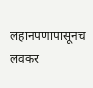लहानपणापासूनच लवकर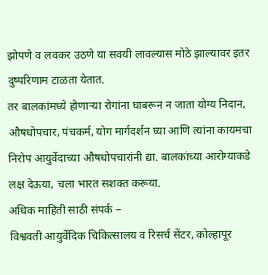झोपणे व लवकर उठणे या सवयी लावल्यास मोठे झाल्यावर इतर दुष्परिणाम टाळता येतात.
तर बालकांमध्ये होणाऱ्या रोगांना घाबरून न जाता योग्य निदान, औषधोपचार, पंचकर्म, योग मार्गदर्शन घ्या आणि त्यांना कायमचा निरोप आयुर्वेदाच्या औषधोपचारांनी द्या. बालकांच्या आरोग्याकडे लक्ष देऊया, चला भारत सशक्त करूया.
अधिक माहिती साठी संपर्क –
विश्ववती आयुर्वेदिक चिकित्सालय व रिसर्च सेंटर, कोल्हापूर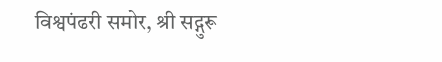विश्वपंढरी समोर, श्री सद्गुरू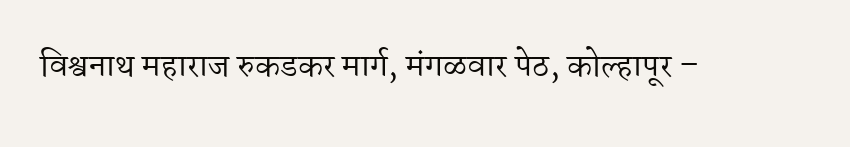विश्वनाथ महाराज रुकडकर मार्ग, मंगळवार पेठ, कोल्हापूर –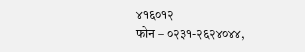४१६०१२
फोन – ०२३१-२६२४०४४,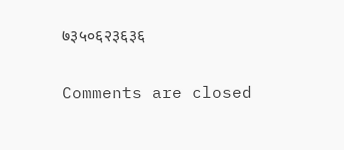७३५०६२३६३६

Comments are closed